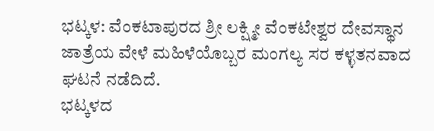ಭಟ್ಕಳ: ವೆಂಕಟಾಪುರದ ಶ್ರೀ ಲಕ್ಷ್ಮೀ ವೆಂಕಟೇಶ್ವರ ದೇವಸ್ಥಾನ ಜಾತ್ರೆಯ ವೇಳೆ ಮಹಿಳೆಯೊಬ್ಬರ ಮಂಗಲ್ಯ ಸರ ಕಳ್ಳತನವಾದ ಘಟನೆ ನಡೆದಿದೆ.
ಭಟ್ಕಳದ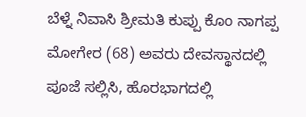ಬೆಳ್ನೆ ನಿವಾಸಿ ಶ್ರೀಮತಿ ಕುಪ್ಪು ಕೊಂ ನಾಗಪ್ಪ ಮೋಗೇರ (68) ಅವರು ದೇವಸ್ಥಾನದಲ್ಲಿ ಪೂಜೆ ಸಲ್ಲಿಸಿ, ಹೊರಭಾಗದಲ್ಲಿ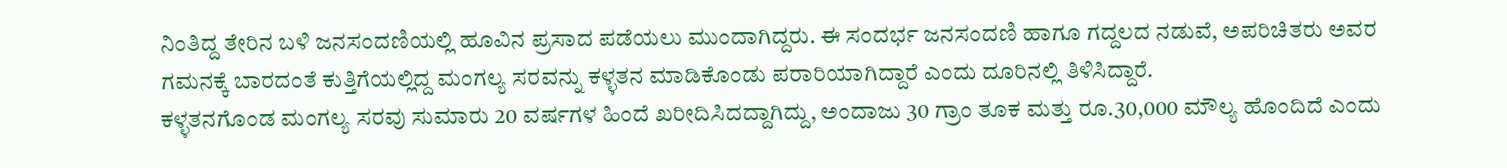ನಿಂತಿದ್ದ ತೇರಿನ ಬಳಿ ಜನಸಂದಣಿಯಲ್ಲಿ ಹೂವಿನ ಪ್ರಸಾದ ಪಡೆಯಲು ಮುಂದಾಗಿದ್ದರು. ಈ ಸಂದರ್ಭ ಜನಸಂದಣಿ ಹಾಗೂ ಗದ್ದಲದ ನಡುವೆ, ಅಪರಿಚಿತರು ಅವರ ಗಮನಕ್ಕೆ ಬಾರದಂತೆ ಕುತ್ತಿಗೆಯಲ್ಲಿದ್ದ ಮಂಗಲ್ಯ ಸರವನ್ನು ಕಳ್ಳತನ ಮಾಡಿಕೊಂಡು ಪರಾರಿಯಾಗಿದ್ದಾರೆ ಎಂದು ದೂರಿನಲ್ಲಿ ತಿಳಿಸಿದ್ದಾರೆ.
ಕಳ್ಳತನಗೊಂಡ ಮಂಗಲ್ಯ ಸರವು ಸುಮಾರು 20 ವರ್ಷಗಳ ಹಿಂದೆ ಖರೀದಿಸಿದದ್ದಾಗಿದ್ದು, ಅಂದಾಜು 30 ಗ್ರಾಂ ತೂಕ ಮತ್ತು ರೂ.30,000 ಮೌಲ್ಯ ಹೊಂದಿದೆ ಎಂದು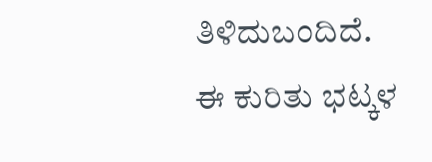ತಿಳಿದುಬಂದಿದೆ.
ಈ ಕುರಿತು ಭಟ್ಕಳ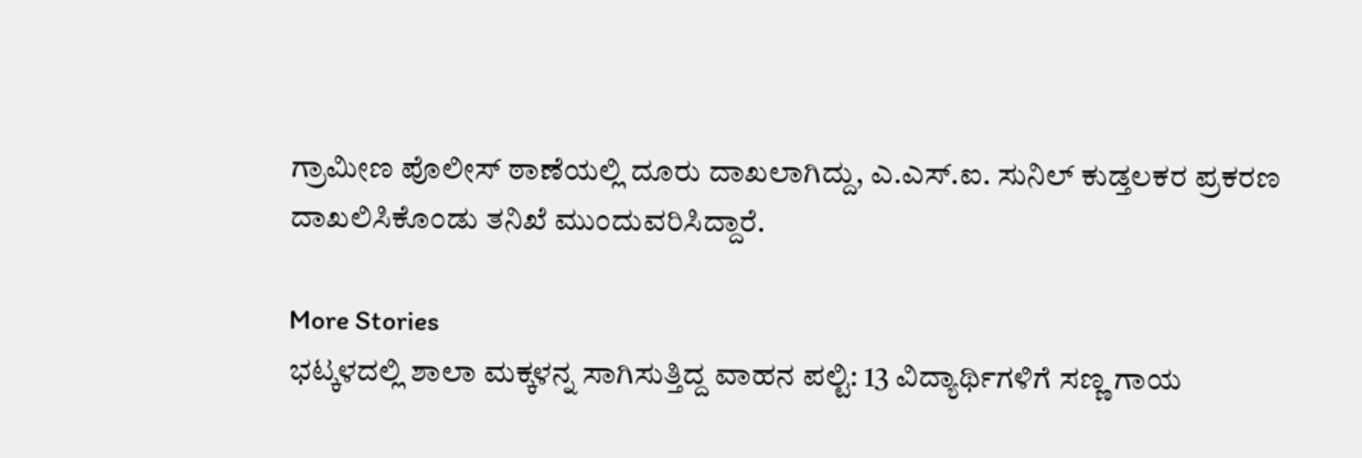ಗ್ರಾಮೀಣ ಪೊಲೀಸ್ ಠಾಣೆಯಲ್ಲಿ ದೂರು ದಾಖಲಾಗಿದ್ದು, ಎ.ಎಸ್.ಐ. ಸುನಿಲ್ ಕುಡ್ತಲಕರ ಪ್ರಕರಣ ದಾಖಲಿಸಿಕೊಂಡು ತನಿಖೆ ಮುಂದುವರಿಸಿದ್ದಾರೆ.

More Stories
ಭಟ್ಕಳದಲ್ಲಿ ಶಾಲಾ ಮಕ್ಕಳನ್ನ ಸಾಗಿಸುತ್ತಿದ್ದ ವಾಹನ ಪಲ್ಟಿ: 13 ವಿದ್ಯಾರ್ಥಿಗಳಿಗೆ ಸಣ್ಣ ಗಾಯ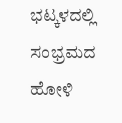ಭಟ್ಕಳದಲ್ಲಿ ಸಂಭ್ರಮದ ಹೋಳಿ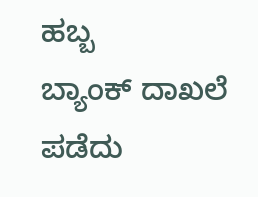ಹಬ್ಬ
ಬ್ಯಾಂಕ್ ದಾಖಲೆ ಪಡೆದು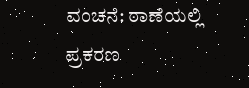ವಂಚನೆ: ಠಾಣೆಯಲ್ಲಿ ಪ್ರಕರಣ